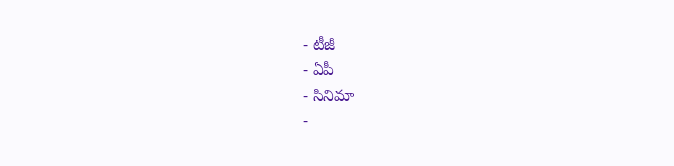- టీజీ
- ఏపీ
- సినిమా
-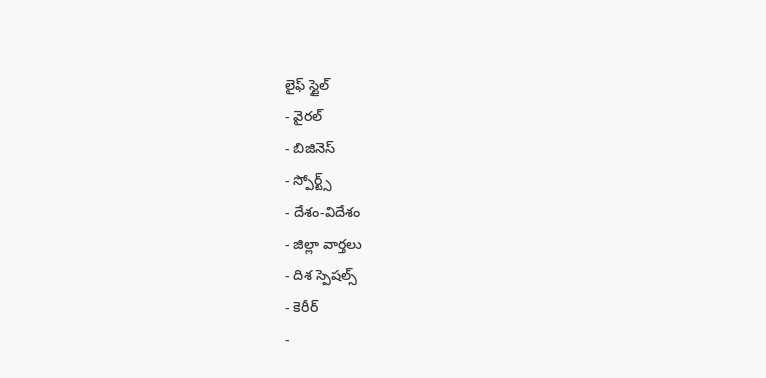లైఫ్ స్టైల్
- వైరల్
- బిజినెస్
- స్పోర్ట్స్
- దేశం-విదేశం
- జిల్లా వార్తలు
- దిశ స్పెషల్స్
- కెరీర్
-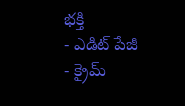భక్తి
- ఎడిట్ పేజీ
- క్రైమ్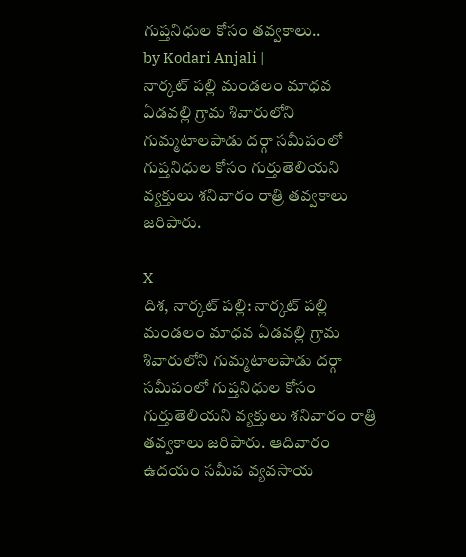గుప్తనిధుల కోసం తవ్వకాలు..
by Kodari Anjali |
నార్కట్ పల్లి మండలం మాధవ ఏడవల్లి గ్రామ శివారులోని గుమ్మటాలపాడు దర్గా సమీపంలో గుప్తనిధుల కోసం గుర్తుతెలియని వ్యక్తులు శనివారం రాత్రి తవ్వకాలు జరిపారు.

X
దిశ, నార్కట్ పల్లి: నార్కట్ పల్లి మండలం మాధవ ఏడవల్లి గ్రామ శివారులోని గుమ్మటాలపాడు దర్గా సమీపంలో గుప్తనిధుల కోసం గుర్తుతెలియని వ్యక్తులు శనివారం రాత్రి తవ్వకాలు జరిపారు. ఆదివారం ఉదయం సమీప వ్యవసాయ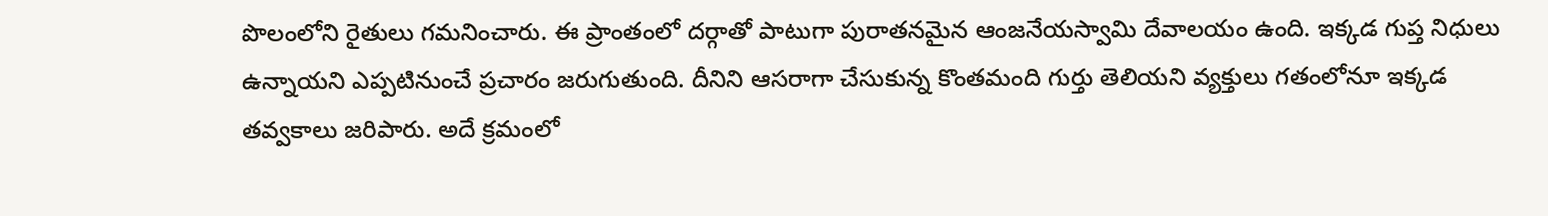పొలంలోని రైతులు గమనించారు. ఈ ప్రాంతంలో దర్గాతో పాటుగా పురాతనమైన ఆంజనేయస్వామి దేవాలయం ఉంది. ఇక్కడ గుప్త నిధులు ఉన్నాయని ఎప్పటినుంచే ప్రచారం జరుగుతుంది. దీనిని ఆసరాగా చేసుకున్న కొంతమంది గుర్తు తెలియని వ్యక్తులు గతంలోనూ ఇక్కడ తవ్వకాలు జరిపారు. అదే క్రమంలో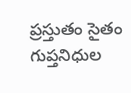ప్రస్తుతం సైతం గుప్తనిధుల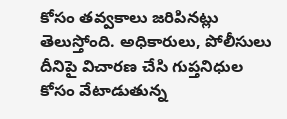కోసం తవ్వకాలు జరిపినట్లు తెలుస్తోంది. అధికారులు, పోలీసులు దీనిపై విచారణ చేసి గుప్తనిధుల కోసం వేటాడుతున్న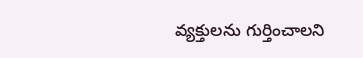వ్యక్తులను గుర్తించాలని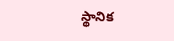స్థానిక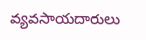వ్యవసాయదారులు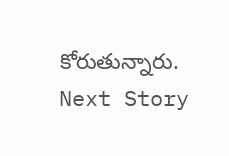కోరుతున్నారు.
Next Story